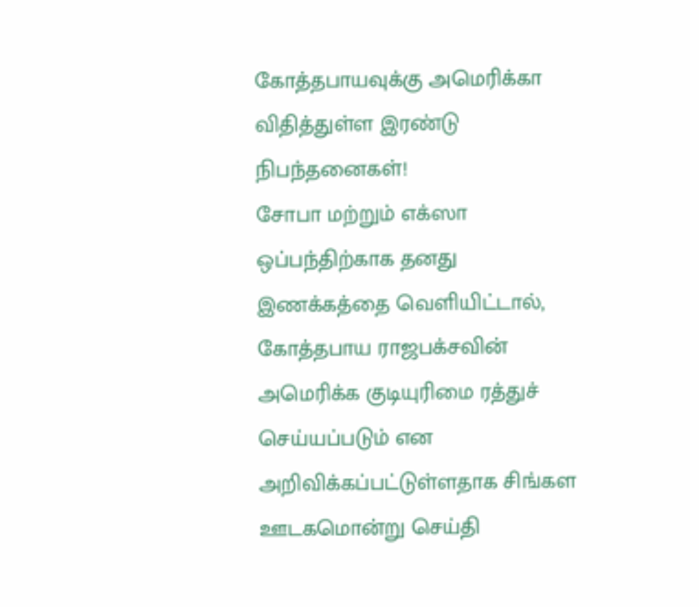கோத்தபாயவுக்கு அமெரிக்கா விதித்துள்ள இரண்டு நிபந்தனைகள்!
சோபா மற்றும் எக்ஸா ஒப்பந்திற்காக தனது இணக்கத்தை வெளியிட்டால், கோத்தபாய ராஜபக்சவின் அமெரிக்க குடியுரிமை ரத்துச் செய்யப்படும் என அறிவிக்கப்பட்டுள்ளதாக சிங்கள ஊடகமொன்று செய்தி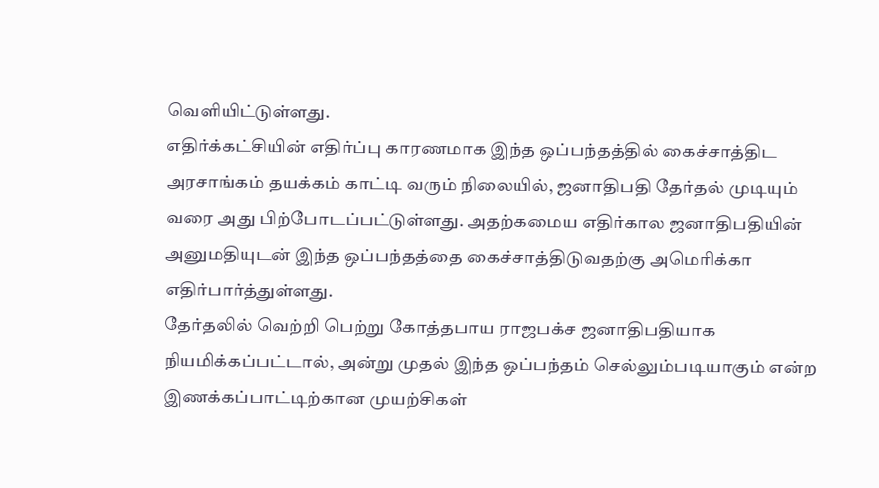வெளியிட்டுள்ளது.
எதிர்க்கட்சியின் எதிர்ப்பு காரணமாக இந்த ஒப்பந்தத்தில் கைச்சாத்திட அரசாங்கம் தயக்கம் காட்டி வரும் நிலையில், ஜனாதிபதி தேர்தல் முடியும் வரை அது பிற்போடப்பட்டுள்ளது. அதற்கமைய எதிர்கால ஜனாதிபதியின் அனுமதியுடன் இந்த ஒப்பந்தத்தை கைச்சாத்திடுவதற்கு அமெரிக்கா எதிர்பார்த்துள்ளது.
தேர்தலில் வெற்றி பெற்று கோத்தபாய ராஜபக்ச ஜனாதிபதியாக நியமிக்கப்பட்டால், அன்று முதல் இந்த ஒப்பந்தம் செல்லும்படியாகும் என்ற இணக்கப்பாட்டிற்கான முயற்சிகள்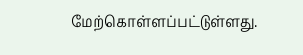மேற்கொள்ளப்பட்டுள்ளது.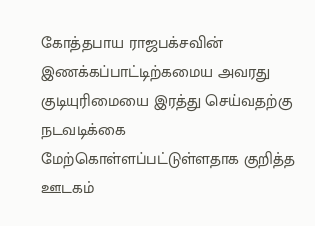கோத்தபாய ராஜபக்சவின் இணக்கப்பாட்டிற்கமைய அவரது குடியுரிமையை இரத்து செய்வதற்கு நடவடிக்கை மேற்கொள்ளப்பட்டுள்ளதாக குறித்த ஊடகம்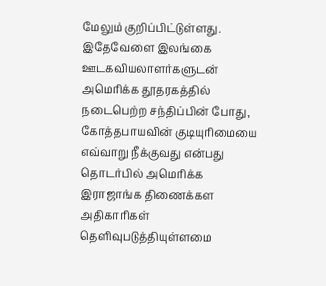மேலும் குறிப்பிட்டுள்ளது.
இதேவேளை இலங்கை ஊடகவியலாளர்களுடன் அமெரிக்க தூதரகத்தில் நடைபெற்ற சந்திப்பின் போது, கோத்தபாயவின் குடியுரிமையை எவ்வாறு நீக்குவது என்பது தொடர்பில் அமெரிக்க இராஜாங்க திணைக்கள அதிகாரிகள் தெளிவுபடுத்தியுள்ளமை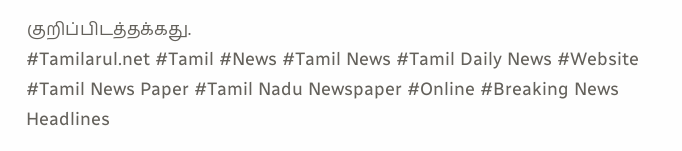குறிப்பிடத்தக்கது.
#Tamilarul.net #Tamil #News #Tamil News #Tamil Daily News #Website #Tamil News Paper #Tamil Nadu Newspaper #Online #Breaking News Headlines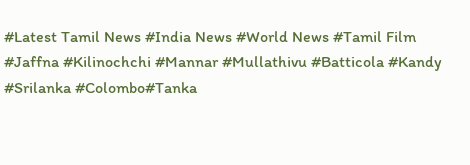#Latest Tamil News #India News #World News #Tamil Film #Jaffna #Kilinochchi #Mannar #Mullathivu #Batticola #Kandy #Srilanka #Colombo#Tanka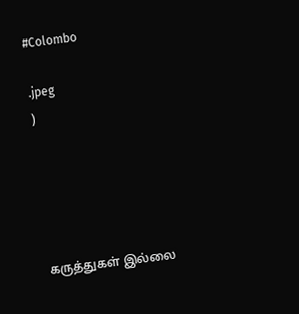#Colombo

.jpeg
)





கருத்துகள் இல்லை